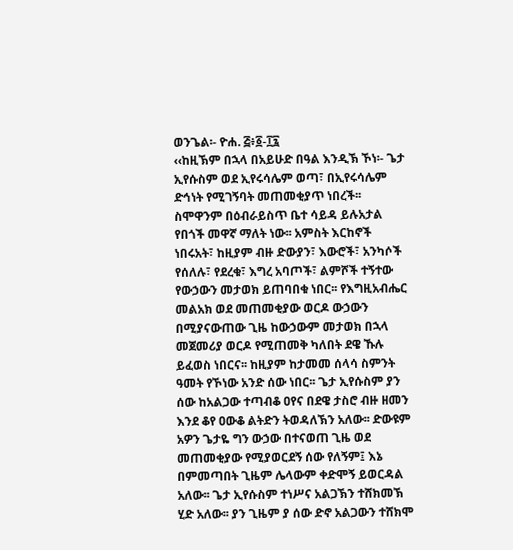ወንጌል፡- ዮሐ. ፭፥፩-፲፯
‹‹ከዚኽም በኋላ በአይሁድ በዓል እንዲኽ ኾነ፡- ጌታ ኢየሱስም ወደ ኢየሩሳሌም ወጣ፣ በኢየሩሳሌም ድኅነት የሚገኝባት መጠመቂያጥ ነበረች፡፡ ስሞዋንም በዕብራይስጥ ቤተ ሳይዳ ይሉአታል የበጎች መዋኛ ማለት ነው፡፡ አምስት እርከኖች ነበሩአት፣ ከዚያም ብዙ ድውያን፣ እውሮች፣ አንካሶች የሰለሉ፣ የደረቁ፣ እግረ አባጦች፣ ልምሾች ተኝተው የውኃውን መታወክ ይጠባበቁ ነበር፡፡ የእግዚአብሔር መልአክ ወደ መጠመቂያው ወርዶ ውኃውን በሚያናውጠው ጊዜ ከውኃውም መታወክ በኋላ መጀመሪያ ወርዶ የሚጠመቅ ካለበት ደዌ ኹሉ ይፈወስ ነበርና፡፡ ከዚያም ከታመመ ሰላሳ ስምንት ዓመት የኾነው አንድ ሰው ነበር፡፡ ጌታ ኢየሱስም ያን ሰው ከአልጋው ተጣብቆ ዐየና በደዌ ታስሮ ብዙ ዘመን እንደ ቆየ ዐውቆ ልትድን ትወዳለኽን አለው፡፡ ድውዩም አዎን ጌታዬ ግን ውኃው በተናወጠ ጊዜ ወደ መጠመቂያው የሚያወርደኝ ሰው የለኝም፤ እኔ በምመጣበት ጊዜም ሌላውም ቀድሞኝ ይወርዳል አለው፡፡ ጌታ ኢየሱስም ተነሥና አልጋኽን ተሸክመኽ ሂድ አለው፡፡ ያን ጊዜም ያ ሰው ድኖ አልጋውን ተሸክሞ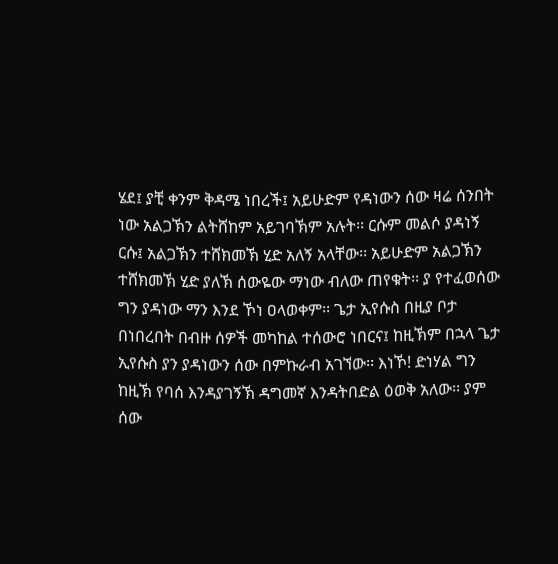ሄደ፤ ያቺ ቀንም ቅዳሜ ነበረች፤ አይሁድም የዳነውን ሰው ዛሬ ሰንበት ነው አልጋኽን ልትሸከም አይገባኽም አሉት፡፡ ርሱም መልሶ ያዳነኝ ርሱ፤ አልጋኽን ተሸክመኽ ሂድ አለኝ አላቸው፡፡ አይሁድም አልጋኽን ተሸክመኽ ሂድ ያለኽ ሰውዬው ማነው ብለው ጠየቁት፡፡ ያ የተፈወሰው ግን ያዳነው ማን እንደ ኾነ ዐላወቀም፡፡ ጌታ ኢየሱስ በዚያ ቦታ በነበረበት በብዙ ሰዎች መካከል ተሰውሮ ነበርና፤ ከዚኽም በኋላ ጌታ ኢየሱስ ያን ያዳነውን ሰው በምኩራብ አገኘው፡፡ እነኾ! ድነሃል ግን ከዚኽ የባሰ እንዳያገኝኽ ዳግመኛ እንዳትበድል ዕወቅ አለው፡፡ ያም ሰው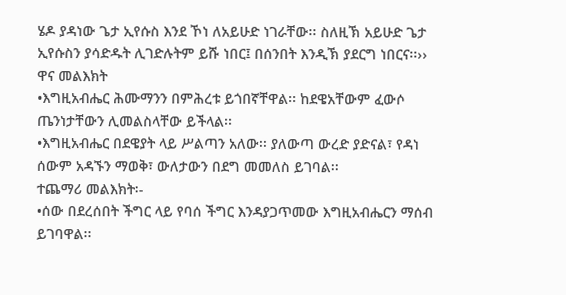ሄዶ ያዳነው ጌታ ኢየሱስ እንደ ኾነ ለአይሁድ ነገራቸው፡፡ ስለዚኽ አይሁድ ጌታ ኢየሱስን ያሳድዱት ሊገድሉትም ይሹ ነበር፤ በሰንበት እንዲኽ ያደርግ ነበርና፡፡››
ዋና መልእክት
•እግዚአብሔር ሕሙማንን በምሕረቱ ይጎበኛቸዋል፡፡ ከደዌአቸውም ፈውሶ ጤንነታቸውን ሊመልስላቸው ይችላል፡፡
•እግዚአብሔር በደዌያት ላይ ሥልጣን አለው፡፡ ያለውጣ ውረድ ያድናል፣ የዳነ ሰውም አዳኙን ማወቅ፣ ውለታውን በደግ መመለስ ይገባል፡፡
ተጨማሪ መልእክት፡-
•ሰው በደረሰበት ችግር ላይ የባሰ ችግር እንዳያጋጥመው እግዚአብሔርን ማሰብ ይገባዋል፡፡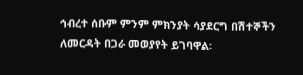ኅብረተ ሰቡም ምንም ምክንያት ሳያደርግ በሽተኞችን ለመርዳት በጋራ መወያየት ይገባዋል፡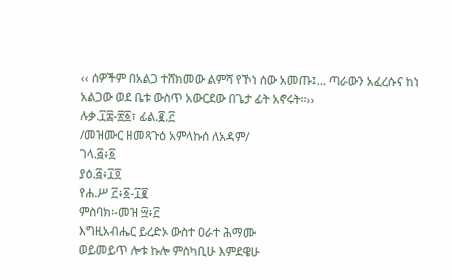‹‹ ሰዎችም በአልጋ ተሸክመው ልምሻ የኾነ ሰው አመጡ፤… ጣራውን አፈረሱና ከነ አልጋው ወደ ቤቱ ውስጥ አውርደው በጌታ ፊት አኖሩት፡፡››
ሉቃ.፲፰-፳፩፣ ፊል.፪.፫
/መዝሙር ዘመጻጉዕ አምላኩሰ ለአዳም/
ገላ.፭፥፩
ያዕ.፭፥፲፬
የሐ.ሥ ፫፥፩-፲፪
ምስባክ፡-መዝ ፵፥፫
እግዚአብሔር ይረድኦ ውስተ ዐራተ ሕማሙ
ወይመይጥ ሎቱ ኩሎ ምስካቢሁ እምደዌሁ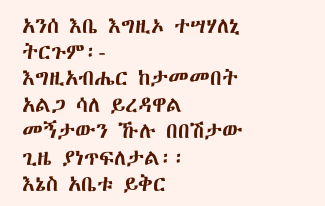አንሰ እቤ እግዚኦ ተሣሃለኒ
ትርጉም፡-
እግዚአብሔር ከታመመበት አልጋ ሳለ ይረዳዋል
መኝታውን ኹሉ በበሽታው ጊዜ ያነጥፍለታል፡፡
እኔስ አቤቱ ይቅር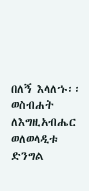በለኝ እላለኁ፡፡
ወስብሐት ለእግዚአብሔር ወለወላዲቱ ድንግል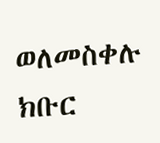ወለመስቀሉ ክቡር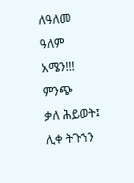ለዓለመ ዓለም አሜን!!!
ምንጭ
ቃለ ሕይወት፤ ሊቀ ትጉኀን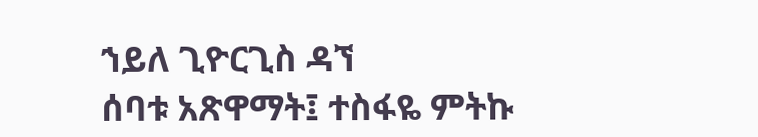ኀይለ ጊዮርጊስ ዳኘ
ሰባቱ አጽዋማት፤ ተስፋዬ ምትኩ